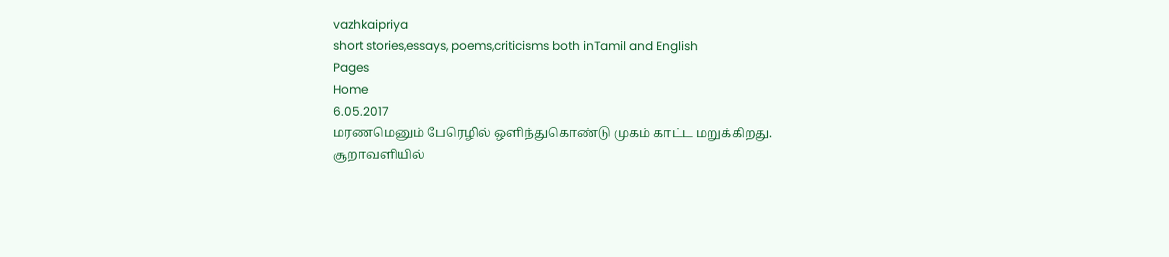vazhkaipriya
short stories,essays, poems,criticisms both inTamil and English
Pages
Home
6.05.2017
மரணமெனும் பேரெழில் ஒளிந்துகொண்டு முகம் காட்ட மறுக்கிறது.
சூறாவளியில்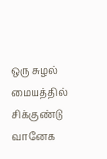ஒரு சுழல்
மையத்தில் சிக்குண்டு வானேக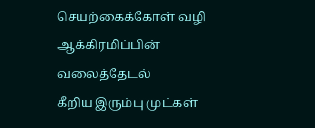செயற்கைக்கோள் வழி
ஆக்கிரமிப்பின் வலைத்தேடல்
கீறிய இரும்பு முட்கள்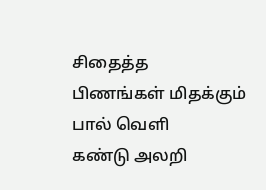சிதைத்த
பிணங்கள் மிதக்கும் பால் வெளி
கண்டு அலறி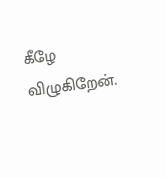கீழே விழுகிறேன்.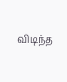விடிந்த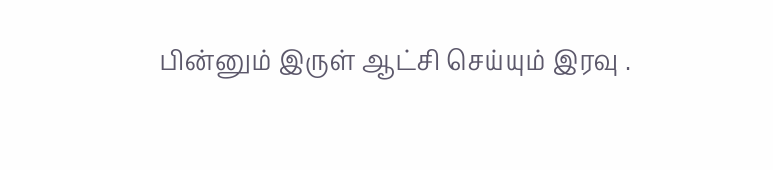பின்னும் இருள் ஆட்சி செய்யும் இரவு .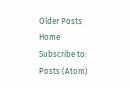Older Posts
Home
Subscribe to:
Posts (Atom)